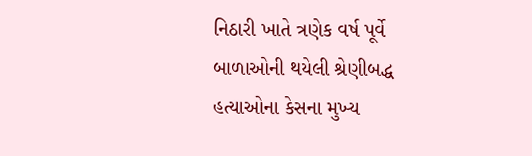નિઠારી ખાતે ત્રણેક વર્ષ પૂર્વે બાળાઓની થયેલી શ્રેણીબદ્ધ હત્યાઓના કેસના મુખ્ય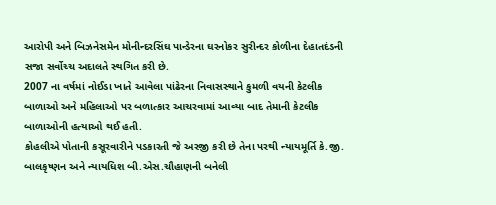આરોપી અને બિઝનેસમેન મોનીન્દરસિંઘ પાન્ડેરના ઘરનોકર સુરીન્દર કોળીના દેહાતદંડની સજા સર્વોચ્ચ અદાલતે સ્થગિત કરી છે.
2007 ના વર્ષમાં નોઈડા ખાતે આવેલા પાંઢેરના નિવાસસ્થાને કુમળી વયની કેટલીક બાળાઓ અને મહિલાઓ પર બળાત્કાર આચરવામાં આવ્યા બાદ તેમાની કેટલીક બાળાઓની હત્યાઓ થઈ હતી.
કોહલીએ પોતાની કસૂરવારીને પડકારતી જે અરજી કરી છે તેના પરથી ન્યાયમૂર્તિ કે.જી. બાલકૃષ્ણન અને ન્યાયધિશ બી.એસ.ચૌહાણની બનેલી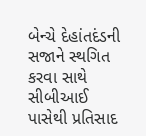બેન્ચે દેહાંતદંડની સજાને સ્થગિત કરવા સાથે સીબીઆઈ પાસેથી પ્રતિસાદ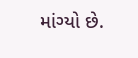માંગ્યો છે.